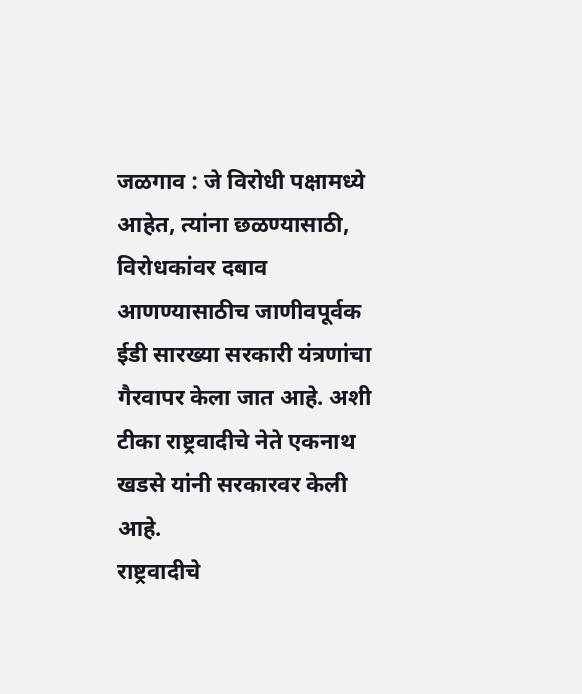जळगाव : जे विरोधी पक्षामध्ये आहेत, त्यांना छळण्यासाठी, विरोधकांवर दबाव आणण्यासाठीच जाणीवपूर्वक ईडी सारख्या सरकारी यंत्रणांचा गैरवापर केला जात आहे. अशी टीका राष्ट्रवादीचे नेते एकनाथ खडसे यांनी सरकारवर केली आहे.
राष्ट्रवादीचे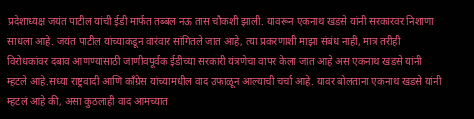प्रदेशाध्यक्ष जयंत पाटील यांची ईडी मार्फत तब्बल नऊ तास चौकशी झाली. यावरून एकनाथ खडसे यांनी सरकारवर निशाणा साधला आहे. जयंत पाटील यांच्याकडून वारंवार सांगितले जात आहे, त्या प्रकरणाशी माझा संबंध नाही, मात्र तरीही विरोधकांवर दबाव आणण्यासाठी जाणीवपूर्वक ईडीच्या सरकारी यंत्रणेचा वापर केला जात आहे अस एकनाथ खडसे यांनी म्हटले आहे.सध्या राष्ट्रवादी आणि काँग्रेस यांच्यामधील वाद उफाळून आल्याची चर्चा आहे. यावर बोलताना एकनाथ खडसे यांनी म्हटलं आहे की, असा कुठलाही वाद आमच्यात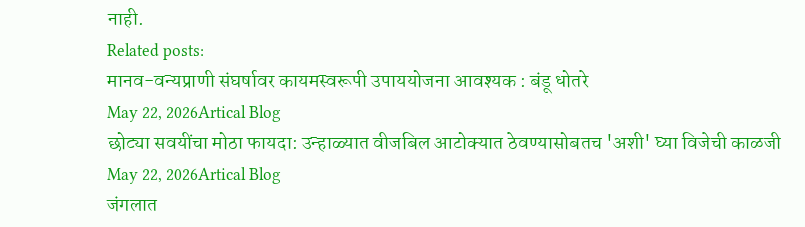नाही.
Related posts:
मानव-वन्यप्राणी संघर्षावर कायमस्वरूपी उपाययोजना आवश्यक : बंडू धोतरे
May 22, 2026Artical Blog
छोट्या सवयींचा मोठा फायदा: उन्हाळ्यात वीजबिल आटोक्यात ठेवण्यासोबतच 'अशी' घ्या विजेची काळजी
May 22, 2026Artical Blog
जंगलात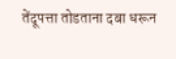तेंदूपत्ता तोडताना दबा धरून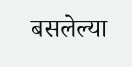बसलेल्या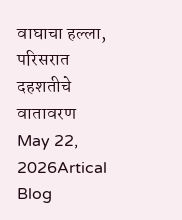वाघाचा हल्ला, परिसरात दहशतीचे वातावरण
May 22, 2026Artical Blog